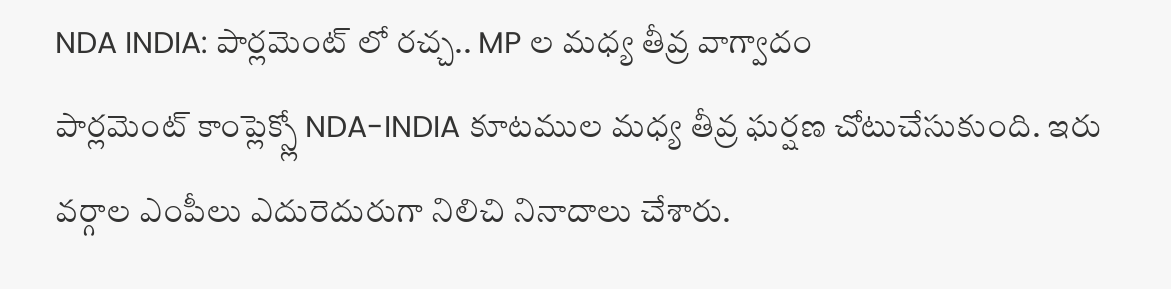NDA INDIA: పార్లమెంట్ లో రచ్చ.. MP ల మధ్య తీవ్ర వాగ్వాదం
పార్లమెంట్ కాంప్లెక్స్లో NDA-INDIA కూటముల మధ్య తీవ్ర ఘర్షణ చోటుచేసుకుంది. ఇరు వర్గాల ఎంపీలు ఎదురెదురుగా నిలిచి నినాదాలు చేశారు.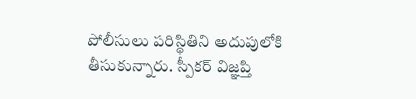పోలీసులు పరిస్థితిని అదుపులోకి తీసుకున్నారు. స్పీకర్ విజ్ఞప్తి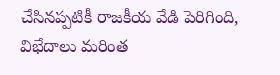చేసినప్పటికీ రాజకీయ వేడి పెరిగింది, విభేదాలు మరింత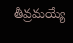తీవ్రమయ్యే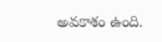అవకాశం ఉంది.